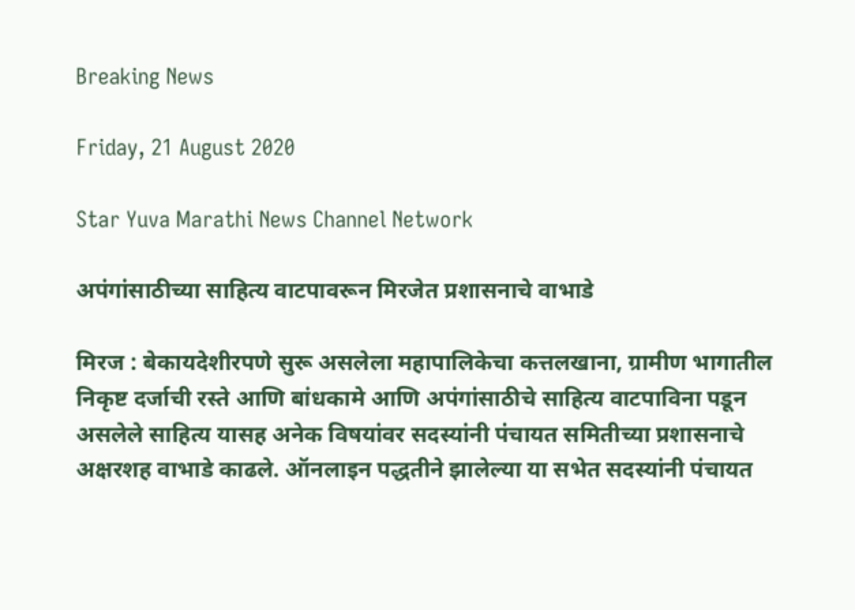Breaking News

Friday, 21 August 2020

Star Yuva Marathi News Channel Network

अपंगांसाठीच्या साहित्य वाटपावरून मिरजेत प्रशासनाचे वाभाडे

मिरज : बेकायदेशीरपणे सुरू असलेला महापालिकेचा कत्तलखाना, ग्रामीण भागातील निकृष्ट दर्जाची रस्ते आणि बांधकामे आणि अपंगांसाठीचे साहित्य वाटपाविना पडून असलेले साहित्य यासह अनेक विषयांवर सदस्यांनी पंचायत समितीच्या प्रशासनाचे अक्षरशह वाभाडे काढले. ऑनलाइन पद्धतीने झालेल्या या सभेत सदस्यांनी पंचायत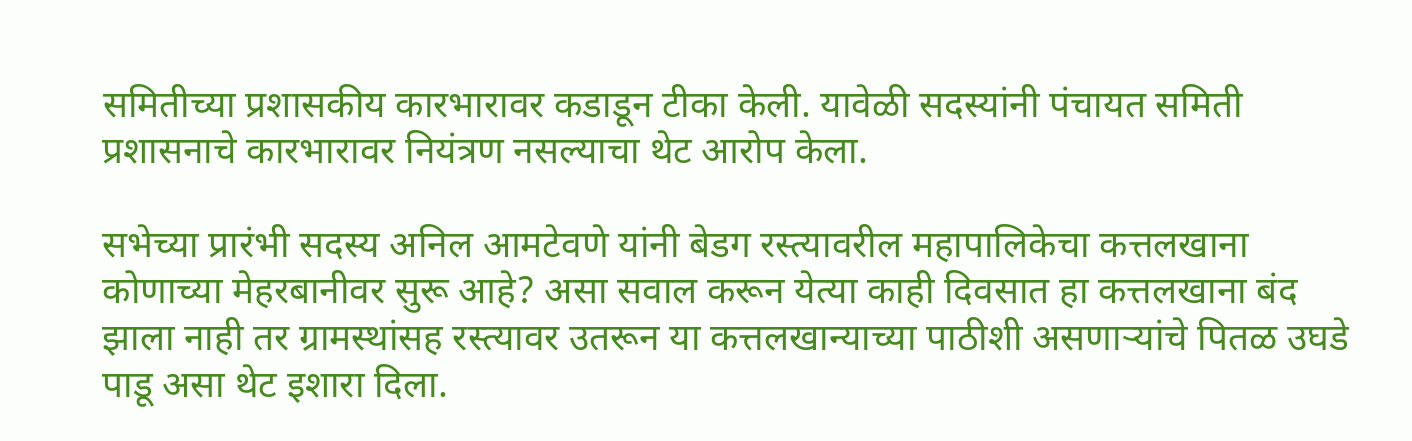समितीच्या प्रशासकीय कारभारावर कडाडून टीका केली. यावेळी सदस्यांनी पंचायत समिती प्रशासनाचे कारभारावर नियंत्रण नसल्याचा थेट आरोप केला.

सभेच्या प्रारंभी सदस्य अनिल आमटेवणे यांनी बेडग रस्त्यावरील महापालिकेचा कत्तलखाना कोणाच्या मेहरबानीवर सुरू आहे? असा सवाल करून येत्या काही दिवसात हा कत्तलखाना बंद झाला नाही तर ग्रामस्थांसह रस्त्यावर उतरून या कत्तलखान्याच्या पाठीशी असणाऱ्यांचे पितळ उघडे पाडू असा थेट इशारा दिला.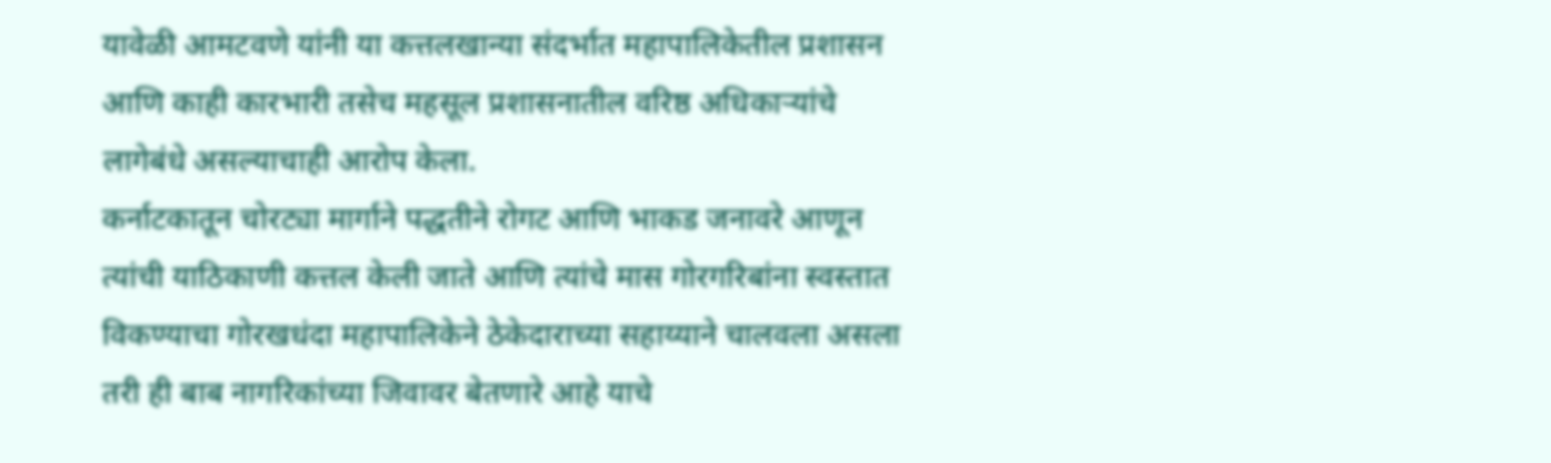यावेळी आमटवणे यांनी या कत्तलखान्या संदर्भात महापालिकेतील प्रशासन आणि काही कारभारी तसेच महसूल प्रशासनातील वरिष्ठ अधिकाऱ्यांचे लागेबंधे असल्याचाही आरोप केला.
कर्नाटकातून चोरट्या मार्गाने पद्धतीने रोगट आणि भाकड जनावरे आणून त्यांची याठिकाणी कत्तल केली जाते आणि त्यांचे मास गोरगरिबांना स्वस्तात विकण्याचा गोरखधंदा महापालिकेने ठेकेदाराच्या सहाय्याने चालवला असला तरी ही बाब नागरिकांच्या जिवावर बेतणारे आहे याचे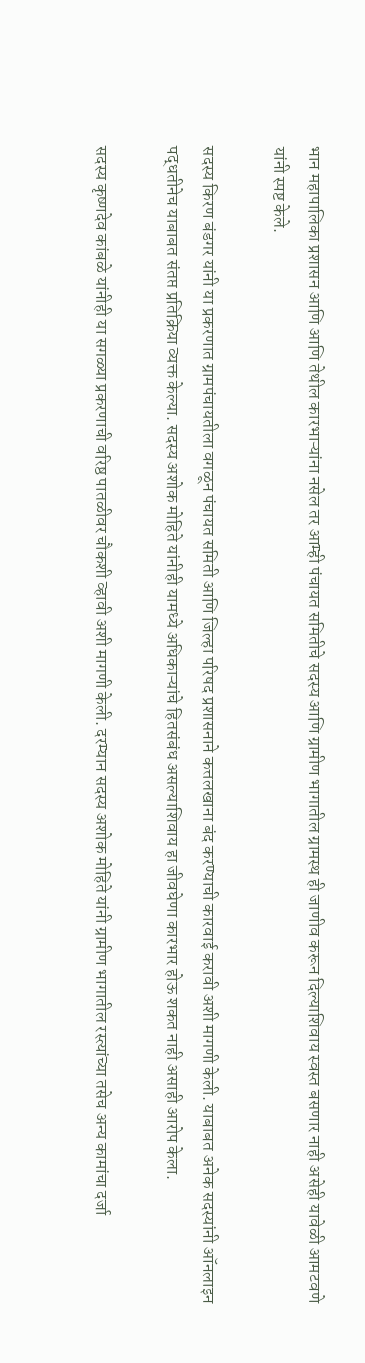भान महापालिका प्रशासन आणि आणि तेथील कारभाऱ्यांना नसेल तर आम्ही पंचायत समितीचे सदस्य आणि ग्रामीण भागातील ग्रामस्थ ही जाणीव करून दिल्याशिवाय स्वस्त बसणार नाही असेही यावेळी आमटवणे यांनी स्पष्ट केले.

सदस्य किरण बंडगर यांनी या प्रकरणात ग्रामपंचायतीला वगळून पंचायत समिती आणि जिल्हा परिषद प्रशासनाने कत्तलखाना बंद करण्याची कारवाई करावी अशी मागणी केली. याबाबत अनेक सदस्यांनी ऑनलाइन पद्धतीनेच याबाबत संतप्त प्रतिक्रिया व्यक्त केल्या. सदस्य अशोक मोहिते यांनीही यामध्ये अधिकाऱ्यांचे हितसंबंध असल्याशिवाय हा जीवघेणा कारभार होऊ शकत नाही असाही आरोप केला.

सदस्य कृष्णदेव कांबळे यांनीही या सगळ्या प्रकरणाची वरिष्ठ पातळीवर चौकशी व्हावी अशी मागणी केली. दरम्यान सदस्य अशोक मोहिते यांनी ग्रामीण भागातील रस्त्यांच्या तसेच अन्य कामांचा दर्जा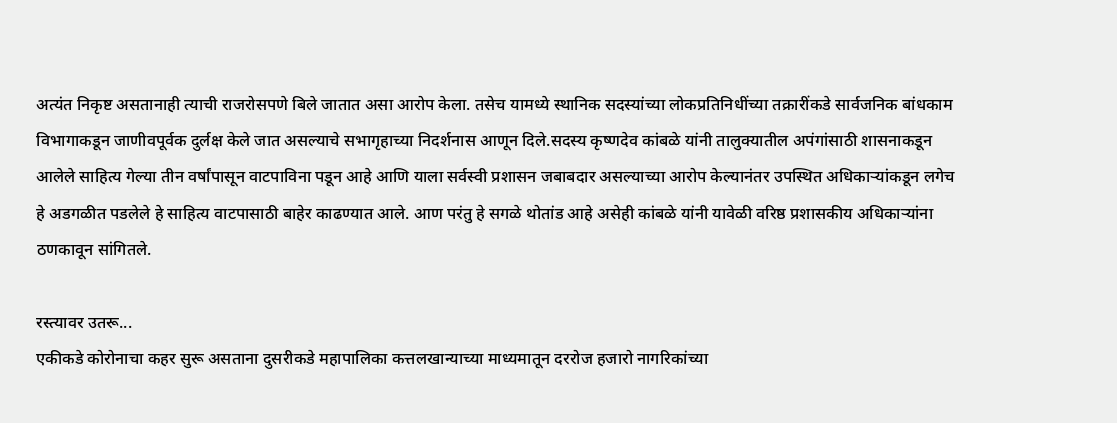अत्यंत निकृष्ट असतानाही त्याची राजरोसपणे बिले जातात असा आरोप केला. तसेच यामध्ये स्थानिक सदस्यांच्या लोकप्रतिनिधींच्या तक्रारींकडे सार्वजनिक बांधकाम विभागाकडून जाणीवपूर्वक दुर्लक्ष केले जात असल्याचे सभागृहाच्या निदर्शनास आणून दिले.सदस्य कृष्णदेव कांबळे यांनी तालुक्‍यातील अपंगांसाठी शासनाकडून आलेले साहित्य गेल्या तीन वर्षांपासून वाटपाविना पडून आहे आणि याला सर्वस्वी प्रशासन जबाबदार असल्याच्या आरोप केल्यानंतर उपस्थित अधिकाऱ्यांकडून लगेच हे अडगळीत पडलेले हे साहित्य वाटपासाठी बाहेर काढण्यात आले. आण परंतु हे सगळे थोतांड आहे असेही कांबळे यांनी यावेळी वरिष्ठ प्रशासकीय अधिकाऱ्यांना ठणकावून सांगितले.

रस्त्यावर उतरू...
एकीकडे कोरोनाचा कहर सुरू असताना दुसरीकडे महापालिका कत्तलखान्याच्या माध्यमातून दररोज हजारो नागरिकांच्या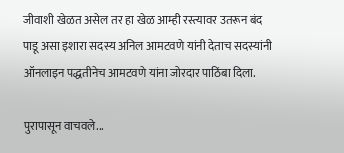जीवाशी खेळत असेल तर हा खेळ आम्ही रस्त्यावर उतरून बंद पाडू असा इशारा सदस्य अनिल आमटवणे यांनी देताच सदस्यांनी ऑनलाइन पद्धतीनेच आमटवणे यांना जोरदार पाठिंबा दिला.

पुरापासून वाचवले...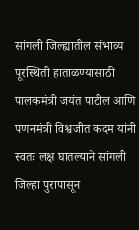सांगली जिल्ह्यातील संभाव्य पूरस्थिती हाताळण्यासाठी पालकमंत्री जयंत पाटील आणि पणनमंत्री विश्वजीत कदम यांनी स्वतः लक्ष घातल्याने सांगली जिल्हा पुरापासून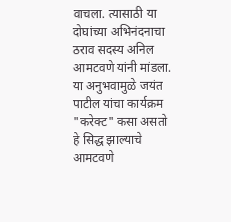वाचला. त्यासाठी या दोघांच्या अभिनंदनाचा ठराव सदस्य अनिल आमटवणे यांनी मांडला. या अनुभवामुळे जयंत पाटील यांचा कार्यक्रम "करेक्‍ट" कसा असतो हे सिद्ध झाल्याचे आमटवणे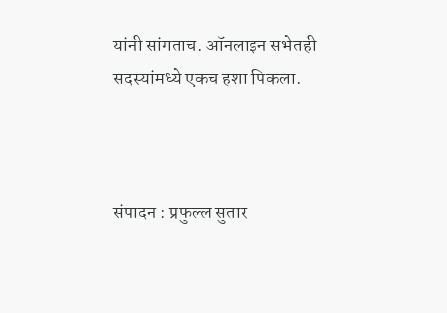यांनी सांगताच. ऑनलाइन सभेतही सदस्यांमध्ये एकच हशा पिकला.



संपादन : प्रफुल्ल सुतार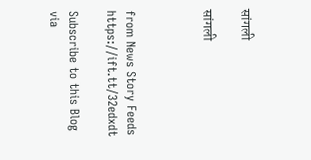सांगली

सांगली



from News Story Feeds https://ift.tt/32edxdt

Subscribe to this Blog via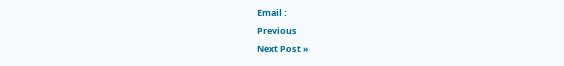Email :
Previous
Next Post »